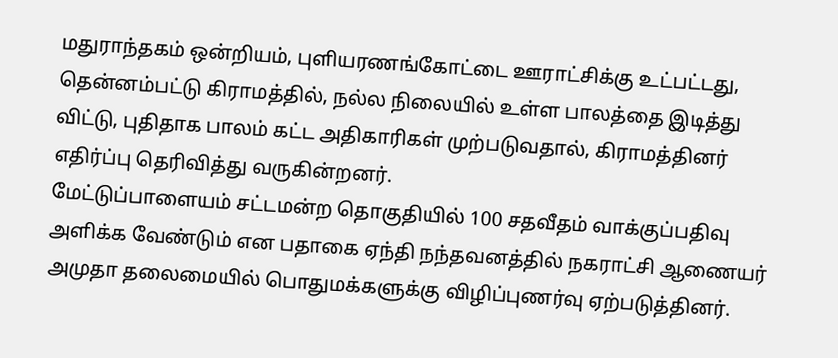மதுராந்தகம் ஒன்றியம், புளியரணங்கோட்டை ஊராட்சிக்கு உட்பட்டது, தென்னம்பட்டு கிராமத்தில், நல்ல நிலையில் உள்ள பாலத்தை இடித்து விட்டு, புதிதாக பாலம் கட்ட அதிகாரிகள் முற்படுவதால், கிராமத்தினர் எதிர்ப்பு தெரிவித்து வருகின்றனர்.
மேட்டுப்பாளையம் சட்டமன்ற தொகுதியில் 100 சதவீதம் வாக்குப்பதிவு அளிக்க வேண்டும் என பதாகை ஏந்தி நந்தவனத்தில் நகராட்சி ஆணையர் அமுதா தலைமையில் பொதுமக்களுக்கு விழிப்புணர்வு ஏற்படுத்தினர்.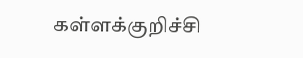கள்ளக்குறிச்சி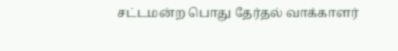சட்டமன்ற பொது தேர்தல் வாக்காளர்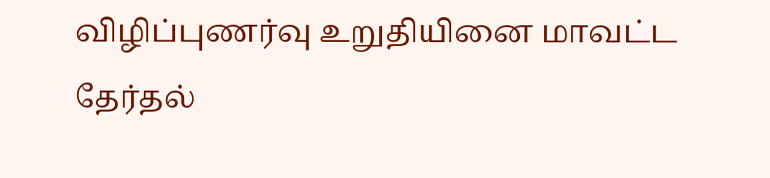விழிப்புணர்வு உறுதியினை மாவட்ட தேர்தல்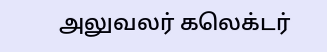அலுவலர் கலெக்டர்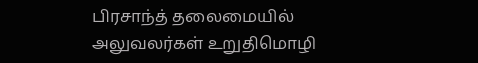பிரசாந்த் தலைமையில் அலுவலர்கள் உறுதிமொழி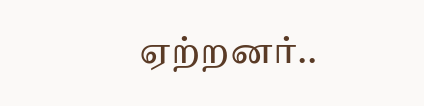ஏற்றனர்..